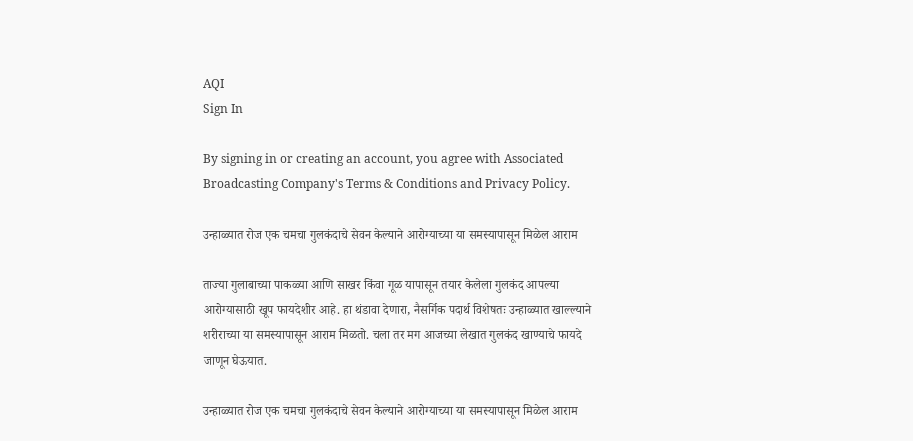AQI
Sign In

By signing in or creating an account, you agree with Associated Broadcasting Company's Terms & Conditions and Privacy Policy.

उन्हाळ्यात रोज एक चमचा गुलकंदाचे सेवन केल्याने आरोग्याच्या या समस्यापासून मिळेल आराम

ताज्या गुलाबाच्या पाकळ्या आणि साखर किंवा गूळ यापासून तयार केलेला गुलकंद आपल्या आरोग्यासाठी खूप फायदेशीर आहे. हा थंडावा देणारा, नैसर्गिक पदार्थ विशेषतः उन्हाळ्यात खाल्ल्याने शरीराच्या या समस्यापासून आराम मिळतो. चला तर मग आजच्या लेखात गुलकंद खाण्याचे फायदे जाणून घेऊयात.

उन्हाळ्यात रोज एक चमचा गुलकंदाचे सेवन केल्याने आरोग्याच्या या समस्यापासून मिळेल आराम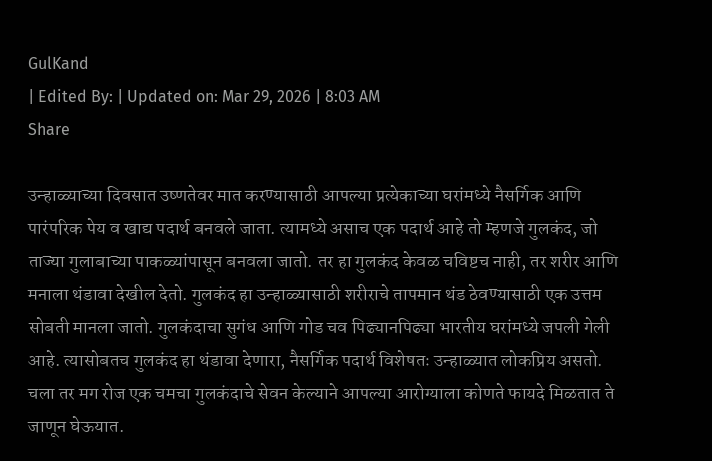GulKand
| Edited By: | Updated on: Mar 29, 2026 | 8:03 AM
Share

उन्हाळ्याच्या दिवसात उष्णतेवर मात करण्यासाठी आपल्या प्रत्येकाच्या घरांमध्ये नैसर्गिक आणि पारंपरिक पेय व खाद्य पदार्थ बनवले जाता. त्यामध्ये असाच एक पदार्थ आहे तो म्हणजे गुलकंद, जो ताज्या गुलाबाच्या पाकळ्यांपासून बनवला जातो. तर हा गुलकंद केवळ चविष्टच नाही, तर शरीर आणि मनाला थंडावा देखील देतो. गुलकंद हा उन्हाळ्यासाठी शरीराचे तापमान थंड ठेवण्यासाठी एक उत्तम सोबती मानला जातो. गुलकंदाचा सुगंध आणि गोड चव पिढ्यानपिढ्या भारतीय घरांमध्ये जपली गेली आहे. त्यासोबतच गुलकंद हा थंडावा देणारा, नैसर्गिक पदार्थ विशेषतः उन्हाळ्यात लोकप्रिय असतो. चला तर मग रोज एक चमचा गुलकंदाचे सेवन केल्याने आपल्या आरोग्याला कोणते फायदे मिळतात ते जाणून घेऊयात.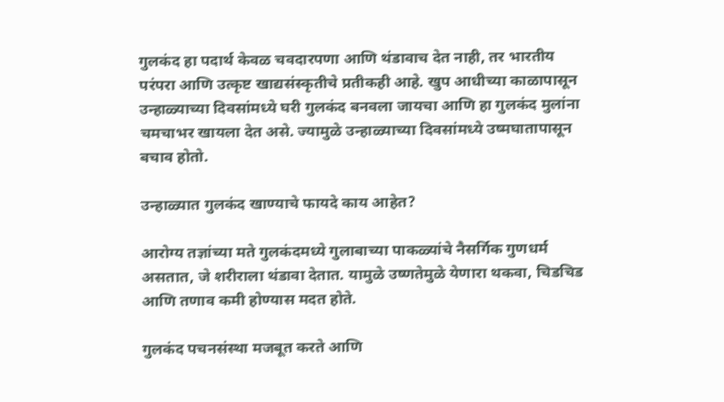गुलकंद हा पदार्थ केवळ चवदारपणा आणि थंडावाच देत नाही, तर भारतीय परंपरा आणि उत्कृष्ट खाद्यसंस्कृतीचे प्रतीकही आहे. खुप आधीच्या काळापासून उन्हाळ्याच्या दिवसांमध्ये घरी गुलकंद बनवला जायचा आणि हा गुलकंद मुलांना चमचाभर खायला देत असे. ज्यामुळे उन्हाळ्याच्या दिवसांमध्ये उष्मघातापासून बचाव होतो.

उन्हाळ्यात गुलकंद खाण्याचे फायदे काय आहेत?

आरोग्य तज्ञांच्या मते गुलकंदमध्ये गुलाबाच्या पाकळ्यांचे नैसर्गिक गुणधर्म असतात, जे शरीराला थंडावा देतात. यामुळे उष्णतेमुळे येणारा थकवा, चिडचिड आणि तणाव कमी होण्यास मदत होते.

गुलकंद पचनसंस्था मजबूत करते आणि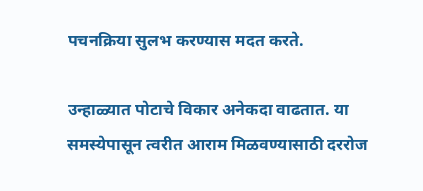पचनक्रिया सुलभ करण्यास मदत करते.

उन्हाळ्यात पोटाचे विकार अनेकदा वाढतात. या समस्येपासून त्वरीत आराम मिळवण्यासाठी दररोज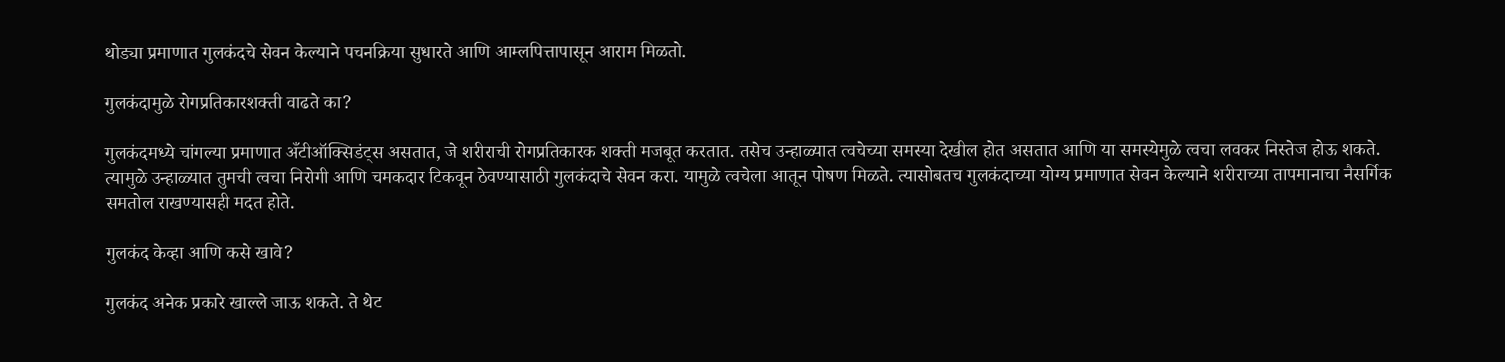थोड्या प्रमाणात गुलकंदचे सेवन केल्याने पचनक्रिया सुधारते आणि आम्लपित्तापासून आराम मिळतो.

गुलकंदामुळे रोगप्रतिकारशक्ती वाढते का?

गुलकंदमध्ये चांगल्या प्रमाणात अँटीऑक्सिडंट्स असतात, जे शरीराची रोगप्रतिकारक शक्ती मजबूत करतात. तसेच उन्हाळ्यात त्वचेच्या समस्या देखील होत असतात आणि या समस्येमुळे त्वचा लवकर निस्तेज होऊ शकते. त्यामुळे उन्हाळ्यात तुमची त्वचा निरोगी आणि चमकदार टिकवून ठेवण्यासाठी गुलकंदाचे सेवन करा. यामुळे त्वचेला आतून पोषण मिळते. त्यासोबतच गुलकंदाच्या योग्य प्रमाणात सेवन केल्याने शरीराच्या तापमानाचा नैसर्गिक समतोल राखण्यासही मदत होते.

गुलकंद केव्हा आणि कसे खावे?

गुलकंद अनेक प्रकारे खाल्ले जाऊ शकते. ते थेट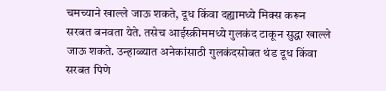चमच्याने खाल्ले जाऊ शकते, दूध किंवा दह्यामध्ये मिक्स करून सरबत बनवता येते. तसेच आईस्क्रीममध्ये गुलकंद टाकून सुद्धा खाल्ले जाऊ शकते. उन्हाळ्यात अनेकांसाठी गुलकंदसोबत थंड दूध किंवा सरबत पिणे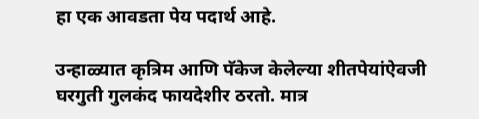हा एक आवडता पेय पदार्थ आहे.

उन्हाळ्यात कृत्रिम आणि पॅकेज केलेल्या शीतपेयांऐवजी घरगुती गुलकंद फायदेशीर ठरतो. मात्र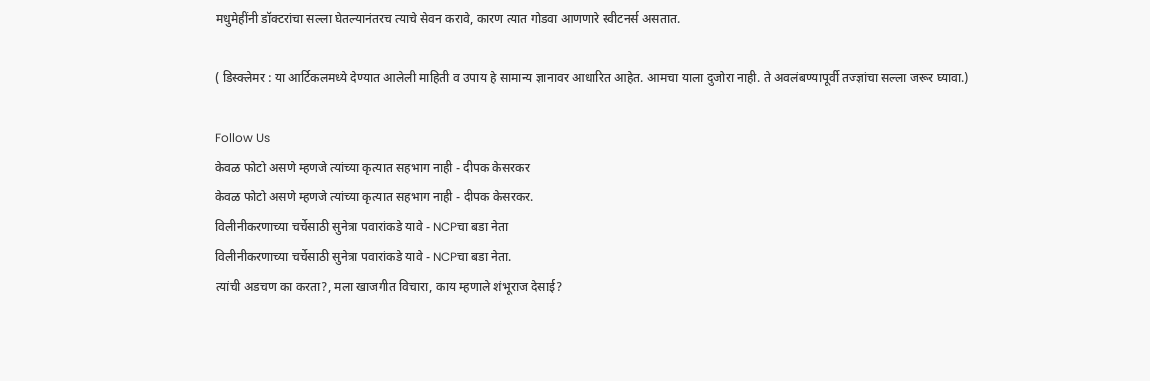मधुमेहींनी डॉक्टरांचा सल्ला घेतल्यानंतरच त्याचे सेवन करावे, कारण त्यात गोडवा आणणारे स्वीटनर्स असतात.

( डिस्क्लेमर : या आर्टिकलमध्ये देण्यात आलेली माहिती व उपाय हे सामान्य ज्ञानावर आधारित आहेत. आमचा याला दुजोरा नाही. ते अवलंबण्यापूर्वी तज्ज्ञांचा सल्ला जरूर घ्यावा.)

Follow Us
केवळ फोटो असणे म्हणजे त्यांच्या कृत्यात सहभाग नाही - दीपक केसरकर
केवळ फोटो असणे म्हणजे त्यांच्या कृत्यात सहभाग नाही - दीपक केसरकर.
विलीनीकरणाच्या चर्चेसाठी सुनेत्रा पवारांकडे यावे - NCPचा बडा नेता
विलीनीकरणाच्या चर्चेसाठी सुनेत्रा पवारांकडे यावे - NCPचा बडा नेता.
त्यांची अडचण का करता?, मला खाजगीत विचारा, काय म्हणाले शंभूराज देसाई?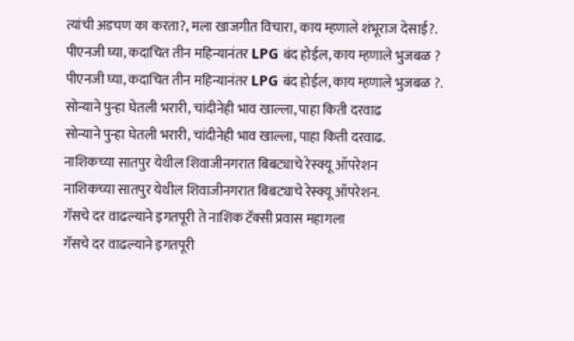त्यांची अडचण का करता?, मला खाजगीत विचारा, काय म्हणाले शंभूराज देसाई?.
पीएनजी घ्या, कदाचित तीन महिन्यानंतर LPG बंद होईल, काय म्हणाले भुजबळ ?
पीएनजी घ्या, कदाचित तीन महिन्यानंतर LPG बंद होईल, काय म्हणाले भुजबळ ?.
सोन्याने पुन्हा घेतली भरारी, चांदीनेही भाव खाल्ला, पाहा किती दरवाढ
सोन्याने पुन्हा घेतली भरारी, चांदीनेही भाव खाल्ला, पाहा किती दरवाढ.
नाशिकच्या सातपुर येथील शिवाजीनगरात बिबट्याचे रेस्क्यू ऑपरेशन
नाशिकच्या सातपुर येथील शिवाजीनगरात बिबट्याचे रेस्क्यू ऑपरेशन.
गॅसचे दर वाढल्याने इगतपूरी ते नाशिक टॅक्सी प्रवास महागला
गॅसचे दर वाढल्याने इगतपूरी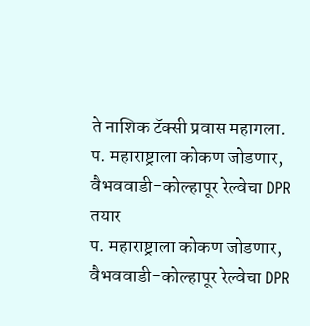ते नाशिक टॅक्सी प्रवास महागला.
प. महाराष्ट्राला कोकण जोडणार, वैभववाडी-कोल्हापूर रेल्वेचा DPR तयार
प. महाराष्ट्राला कोकण जोडणार, वैभववाडी-कोल्हापूर रेल्वेचा DPR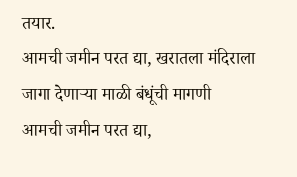तयार.
आमची जमीन परत द्या, खरातला मंदिराला जागा देणाऱ्या माळी बंधूंची मागणी
आमची जमीन परत द्या,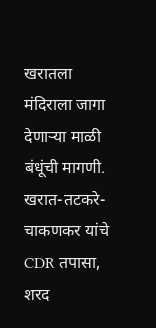खरातला मंदिराला जागा देणाऱ्या माळी बंधूंची मागणी.
खरात-तटकरे-चाकणकर यांचे CDR तपासा, शरद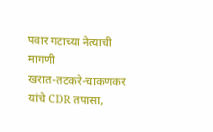पवार गटाच्या नेत्याची मागणी
खरात-तटकरे-चाकणकर यांचे CDR तपासा,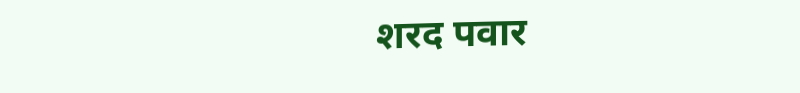शरद पवार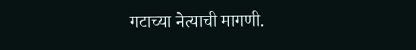गटाच्या नेत्याची मागणी.